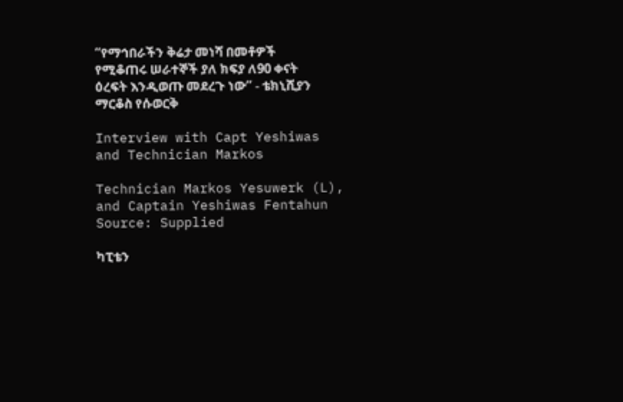“የማኅበራችን ቅሬታ መነሻ በመቶዎች የሚቆጠሩ ሠራተኞች ያለ ክፍያ ለ90 ቀናት ዕረፍት እንዲወጡ መደረጉ ነው” - ቴክኒሺያን ማርቆስ የሱወርቅ

Interview with Capt Yeshiwas and Technician Markos

Technician Markos Yesuwerk (L), and Captain Yeshiwas Fentahun Source: Supplied

ካፒቴን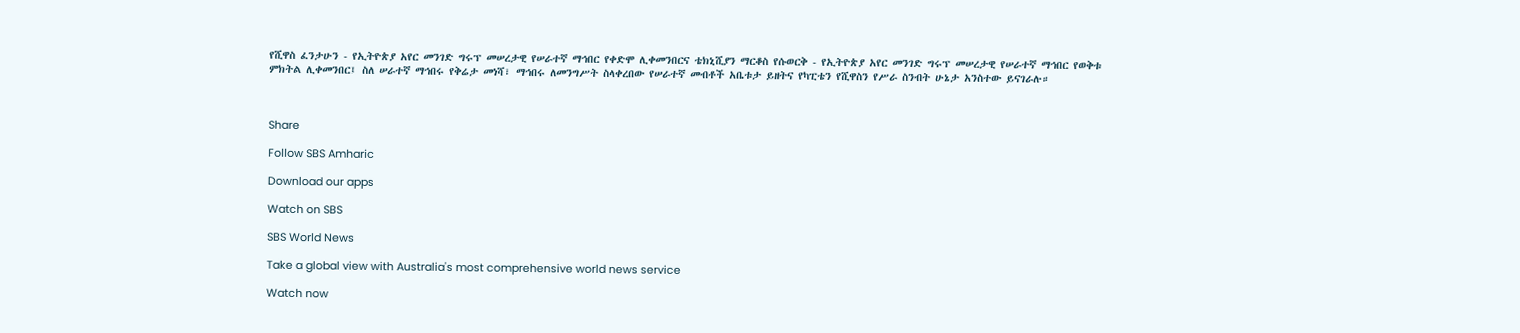የሺዋስ ፈንታሁን - የኢትዮጵያ አየር መንገድ ግሩፕ መሠረታዊ የሠራተኛ ማኅበር የቀድሞ ሊቀመንበርና ቴክኒሺያን ማርቆስ የሱወርቅ - የኢትዮጵያ አየር መንገድ ግሩፕ መሠረታዊ የሠራተኛ ማኅበር የወቅቱ ምክትል ሊቀመንበር፤ ስለ ሠራተኛ ማኅበሩ የቅሬታ መነሻ፣ ማኅበሩ ለመንግሥት ስላቀረበው የሠራተኛ መብቶች አቤቱታ ይዘትና የካፒቴን የሺዋስን የሥራ ስንብት ሁኔታ አንስተው ይናገራሉ።



Share

Follow SBS Amharic

Download our apps

Watch on SBS

SBS World News

Take a global view with Australia's most comprehensive world news service

Watch now